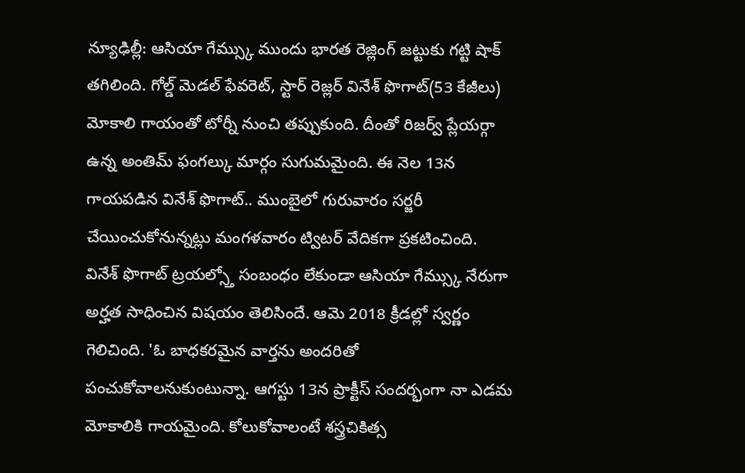న్యూఢిల్లీ: ఆసియా గేమ్స్కు ముందు భారత రెజ్లింగ్ జట్టుకు గట్టి షాక్ తగిలింది. గోల్డ్ మెడల్ ఫేవరెట్, స్టార్ రెజ్లర్ వినేశ్ ఫొగాట్(53 కేజీలు) మోకాలి గాయంతో టోర్నీ నుంచి తప్పుకుంది. దీంతో రిజర్వ్ ప్లేయర్గా ఉన్న అంతిమ్ ఫంగల్కు మార్గం సుగుమమైంది. ఈ నెల 13న గాయపడిన వినేశ్ ఫొగాట్.. ముంబైలో గురువారం సర్జరీ చేయించుకోనున్నట్లు మంగళవారం ట్విటర్ వేదికగా ప్రకటించింది.
వినేశ్ ఫొగాట్ ట్రయల్స్తో సంబంధం లేకుండా ఆసియా గేమ్స్కు నేరుగా అర్హత సాధించిన విషయం తెలిసిందే. ఆమె 2018 క్రీడల్లో స్వర్ణం గెలిచింది. 'ఓ బాధకరమైన వార్తను అందరితో పంచుకోవాలనుకుంటున్నా. ఆగస్టు 13న ప్రాక్టీస్ సందర్భంగా నా ఎడమ మోకాలికి గాయమైంది. కోలుకోవాలంటే శస్త్రచికిత్స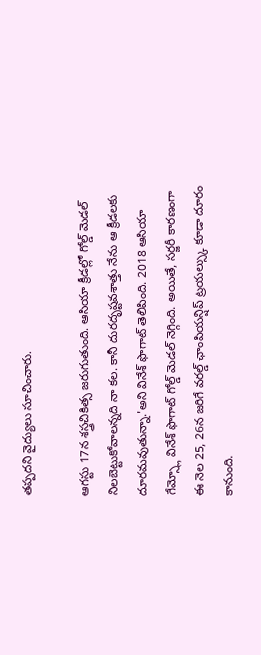తప్పదని వైద్యులు సూచించారు.

ఆగస్టు 17న శస్త్రచికిత్స జరుగుతుంది. ఆసియా క్రీడల్లో గోల్డ్ మెడల్ నిలబెట్టుకోవాలన్నది నా కల. కానీ దురదృష్టవశాత్తు నేను ఆ క్రీడలకు దూరమవుతున్నా.'అని వినేశ్ ఫొగాట్ తెలిపింది. 2018 ఆసియా గేమ్స్లో వినేశ్ ఫొగాట్ గోల్డ్ మెడల్ నెగ్గింది. అయితే, సర్జరీ కారణంగా ఈ నెల 25, 26న జరిగే వరల్డ్ ఛాంపియన్షిప్ ట్రయల్స్కు కూడా దూరం కానుంది.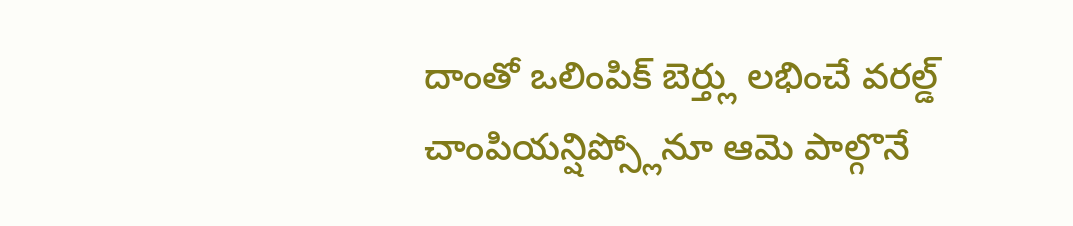దాంతో ఒలింపిక్ బెర్త్లు లభించే వరల్డ్ చాంపియన్షిప్స్లోనూ ఆమె పాల్గొనే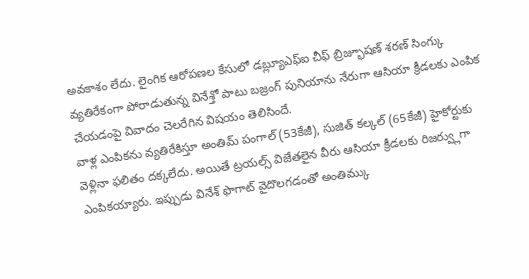అవకాశం లేదు. లైంగిక ఆరోపణల కేసులో డబ్ల్యూఎఫ్ఐ చీఫ్ బ్రిజ్భూషణ్ శరణ్ సింగ్కు వ్యతిరేకంగా పోరాడుతున్న వినేశ్తో పాటు బజ్రంగ్ పునియాను నేరుగా ఆసియా క్రీడలకు ఎంపిక చేయడంపై వివాదం చెలరేగిన విషయం తెలిసిందే.
వాళ్ల ఎంపికను వ్యతిరేకిస్తూ అంతిమ్ పంగాల్ (53కేజీ), సుజిత్ కల్కల్ (65కేజీ) హైకోర్టుకు వెళ్లినా ఫలితం దక్కలేదు. అయితే ట్రయల్స్ విజేతలైన వీరు ఆసియా క్రీడలకు రిజర్వ్లుగా ఎంపికయ్యారు. ఇప్పుడు వినేశ్ ఫొగాట్ వైదొలగడంతో అంతిమ్కు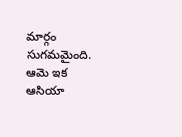మార్గం సుగమమైంది. ఆమె ఇక ఆసియా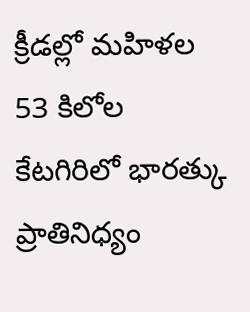క్రీడల్లో మహిళల 53 కిలోల కేటగిరిలో భారత్కు ప్రాతినిధ్యం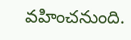వహించనుంది.